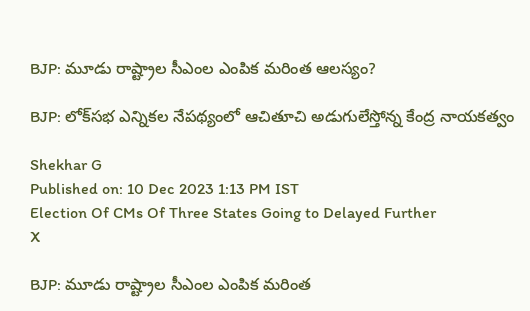BJP: మూడు రాష్ట్రాల సీఎంల ఎంపిక మరింత ఆలస్యం?

BJP: లోక్‌సభ ఎన్నికల నేపథ్యంలో ఆచితూచి అడుగులేస్తోన్న కేంద్ర నాయకత్వం

Shekhar G
Published on: 10 Dec 2023 1:13 PM IST
Election Of CMs Of Three States Going to Delayed Further
X

BJP: మూడు రాష్ట్రాల సీఎంల ఎంపిక మరింత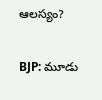ఆలస్యం?

BJP: మూడు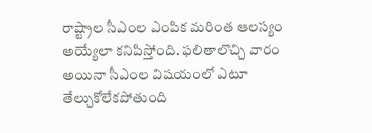రాష్ట్రాల సీఎంల ఎంపిక మరింత ఆలస్యం అయ్యేలా కనిపిస్తోంది. ఫలితాలొచ్చి వారం అయినా సీఎంల విషయంలో ఎటూ తేల్చుకోలేకపోతుంది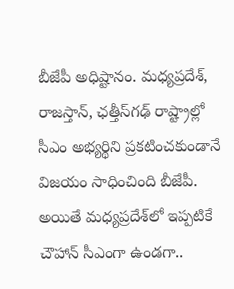బీజేపీ అధిష్టానం. మధ్యప్రదేశ్‌, రాజస్తాన్, ఛత్తీస్‌గఢ్‌ రాష్ట్రాల్లో సీఎం అభ్యర్థిని ప్రకటించకుండానే విజయం సాధించింది బీజేపీ. అయితే మధ్యప్రదేశ్‌లో ఇప్పటికే చౌహాన్ సీఎంగా ఉండగా..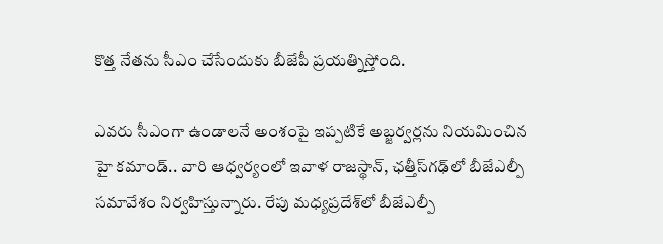కొత్త నేతను సీఎం చేసేందుకు బీజేపీ ప్రయత్నిస్తోంది.

ఎవరు సీఎంగా ఉండాలనే అంశంపై ఇప్పటికే అబ్జర్వర్లను నియమించిన హై కమాండ్.. వారి ఆధ్వర్యంలో ఇవాళ రాజస్థాన్, ఛత్తీస్‌గఢ్‌లో బీజేఎల్పీ సమావేశం నిర్వహిస్తున్నారు. రేపు మధ్యప్రదేశ్‌‌లో బీజేఎల్పీ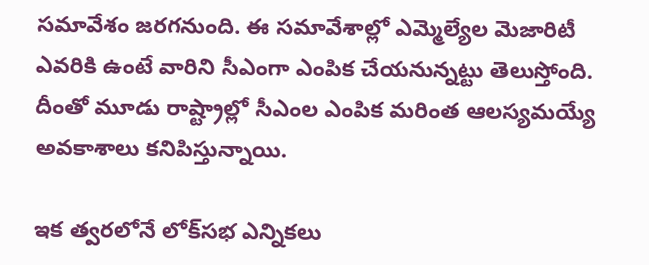సమావేశం జరగనుంది. ఈ సమావేశాల్లో ఎమ్మెల్యేల మెజారిటీ ఎవరికి ఉంటే వారిని సీఎంగా ఎంపిక చేయనున్నట్టు తెలుస్తోంది. దీంతో మూడు రాష్ట్రాల్లో సీఎంల ఎంపిక మరింత ఆలస్యమయ్యే అవకాశాలు కనిపిస్తున్నాయి.

ఇక త్వరలోనే లోక్‌సభ ఎన్నికలు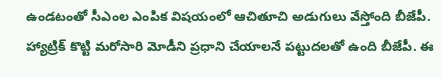ఉండటంతో సీఎంల ఎంపిక విషయంలో ఆచితూచి అడుగులు వేస్తోంది బీజేపీ. హ్యాట్రిక్‌ కొట్టి మరోసారి మోడీని ప్రధాని చేయాలనే పట్టుదలతో ఉంది బీజేపీ. ఈ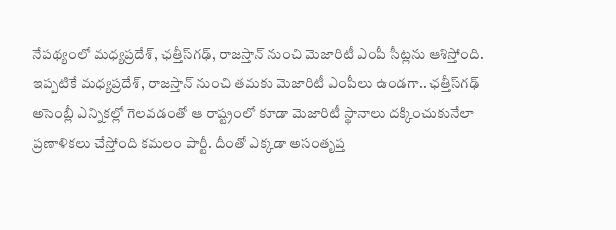నేపథ్యంలో మధ్యప్రదేశ్, ఛత్తీస్‌గఢ్‌, రాజస్తాన్ నుంచి మెజారిటీ ఎంపీ సీట్లను ఆశిస్తోంది. ఇప్పటికే మధ్యప్రదేశ్, రాజస్తాన్ నుంచి తమకు మెజారిటీ ఎంపీలు ఉండగా.. ఛత్తీస్‌గఢ్‌ అసెంబ్లీ ఎన్నికల్లో గెలవడంతో ఆ రాష్ట్రంలో కూడా మెజారిటీ స్థానాలు దక్కించుకునేలా ప్రణాళికలు చేస్తోంది కమలం పార్టీ. దీంతో ఎక్కడా అసంతృప్త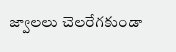జ్వాలలు చెలరేగకుండా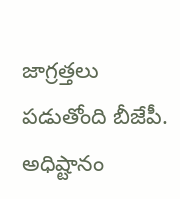జాగ్రత్తలు పడుతోంది బీజేపీ. అధిష్టానం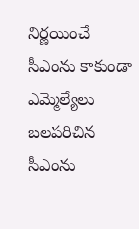నిర్ణయించే సీఎంను కాకుండా ఎమ్మెల్యేలు బలపరిచిన సీఎంను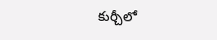కుర్చీలో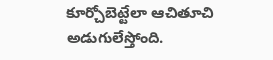కూర్చోబెట్టేలా ఆచితూచి అడుగులేస్తోంది.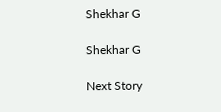Shekhar G

Shekhar G

Next Story